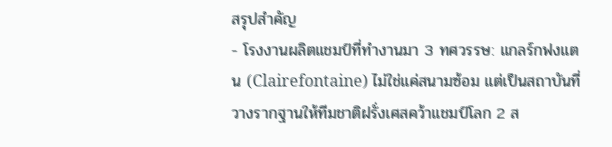สรุปสำคัญ
- โรงงานผลิตแชมป์ที่ทำงานมา 3 ทศวรรษ: แกลร์กฟงแตน (Clairefontaine) ไม่ใช่แค่สนามซ้อม แต่เป็นสถาบันที่วางรากฐานให้ทีมชาติฝรั่งเศสคว้าแชมป์โลก 2 ส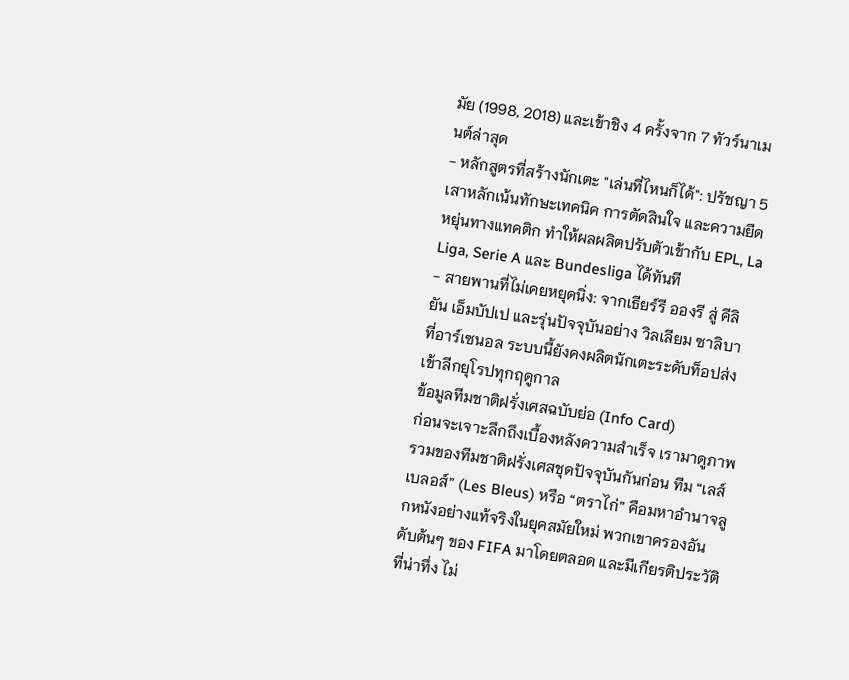มัย (1998, 2018) และเข้าชิง 4 ครั้งจาก 7 ทัวร์นาเมนต์ล่าสุด
- หลักสูตรที่สร้างนักเตะ "เล่นที่ไหนก็ได้": ปรัชญา 5 เสาหลักเน้นทักษะเทคนิค การตัดสินใจ และความยืดหยุ่นทางแทคติก ทำให้ผลผลิตปรับตัวเข้ากับ EPL, La Liga, Serie A และ Bundesliga ได้ทันที
- สายพานที่ไม่เคยหยุดนิ่ง: จากเธียร์รี อองรี สู่ คีลิยัน เอ็มบัปเป และรุ่นปัจจุบันอย่าง วิลเลียม ซาลิบา ที่อาร์เซนอล ระบบนี้ยังคงผลิตนักเตะระดับท็อปส่งเข้าลีกยุโรปทุกฤดูกาล
ข้อมูลทีมชาติฝรั่งเศสฉบับย่อ (Info Card)
ก่อนจะเจาะลึกถึงเบื้องหลังความสำเร็จ เรามาดูภาพรวมของทีมชาติฝรั่งเศสชุดปัจจุบันกันก่อน ทีม “เลส์ เบลอส์” (Les Bleus) หรือ “ตราไก่” คือมหาอำนาจลูกหนังอย่างแท้จริงในยุคสมัยใหม่ พวกเขาครองอันดับต้นๆ ของ FIFA มาโดยตลอด และมีเกียรติประวัติที่น่าทึ่ง ไม่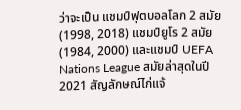ว่าจะเป็น แชมป์ฟุตบอลโลก 2 สมัย (1998, 2018) แชมป์ยูโร 2 สมัย (1984, 2000) และแชมป์ UEFA Nations League สมัยล่าสุดในปี 2021 สัญลักษณ์ไก่แจ้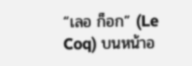“เลอ ก็อก” (Le Coq) บนหน้าอ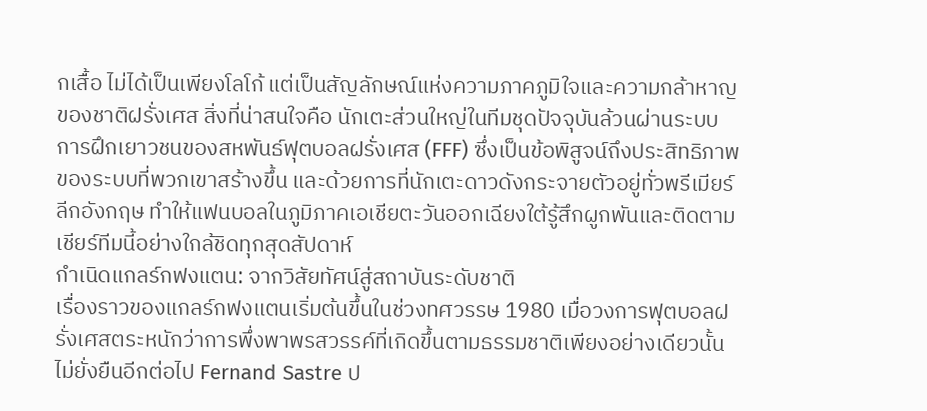กเสื้อ ไม่ได้เป็นเพียงโลโก้ แต่เป็นสัญลักษณ์แห่งความภาคภูมิใจและความกล้าหาญของชาติฝรั่งเศส สิ่งที่น่าสนใจคือ นักเตะส่วนใหญ่ในทีมชุดปัจจุบันล้วนผ่านระบบการฝึกเยาวชนของสหพันธ์ฟุตบอลฝรั่งเศส (FFF) ซึ่งเป็นข้อพิสูจน์ถึงประสิทธิภาพของระบบที่พวกเขาสร้างขึ้น และด้วยการที่นักเตะดาวดังกระจายตัวอยู่ทั่วพรีเมียร์ลีกอังกฤษ ทำให้แฟนบอลในภูมิภาคเอเชียตะวันออกเฉียงใต้รู้สึกผูกพันและติดตามเชียร์ทีมนี้อย่างใกล้ชิดทุกสุดสัปดาห์
กำเนิดแกลร์กฟงแตน: จากวิสัยทัศน์สู่สถาบันระดับชาติ
เรื่องราวของแกลร์กฟงแตนเริ่มต้นขึ้นในช่วงทศวรรษ 1980 เมื่อวงการฟุตบอลฝรั่งเศสตระหนักว่าการพึ่งพาพรสวรรค์ที่เกิดขึ้นตามธรรมชาติเพียงอย่างเดียวนั้นไม่ยั่งยืนอีกต่อไป Fernand Sastre ป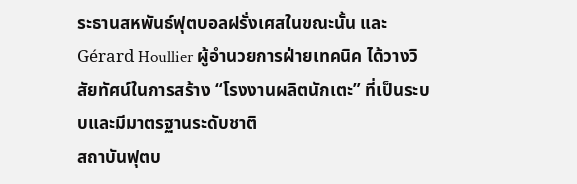ระธานสหพันธ์ฟุตบอลฝรั่งเศสในขณะนั้น และ Gérard Houllier ผู้อำนวยการฝ่ายเทคนิค ได้วางวิสัยทัศน์ในการสร้าง “โรงงานผลิตนักเตะ” ที่เป็นระบบและมีมาตรฐานระดับชาติ
สถาบันฟุตบ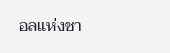อลแห่งชา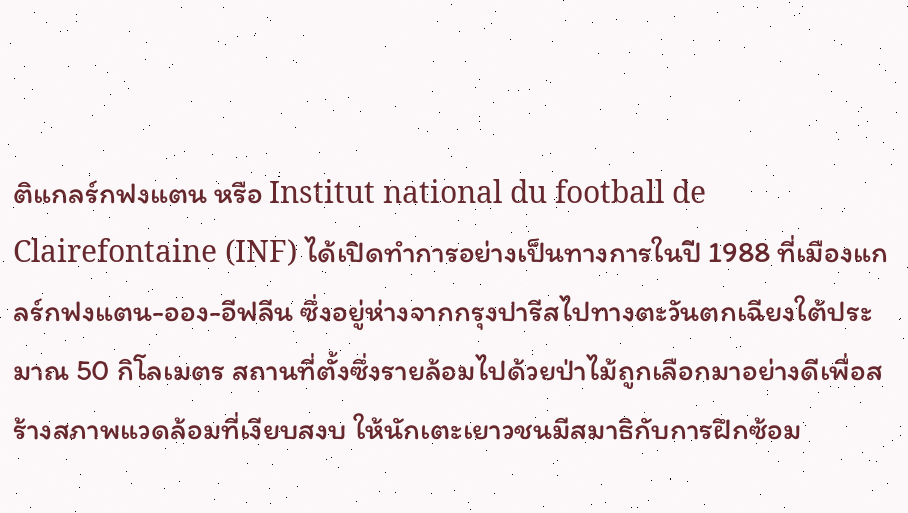ติแกลร์กฟงแตน หรือ Institut national du football de Clairefontaine (INF) ได้เปิดทำการอย่างเป็นทางการในปี 1988 ที่เมืองแกลร์กฟงแตน-ออง-อีฟลีน ซึ่งอยู่ห่างจากกรุงปารีสไปทางตะวันตกเฉียงใต้ประมาณ 50 กิโลเมตร สถานที่ตั้งซึ่งรายล้อมไปด้วยป่าไม้ถูกเลือกมาอย่างดีเพื่อสร้างสภาพแวดล้อมที่เงียบสงบ ให้นักเตะเยาวชนมีสมาธิกับการฝึกซ้อม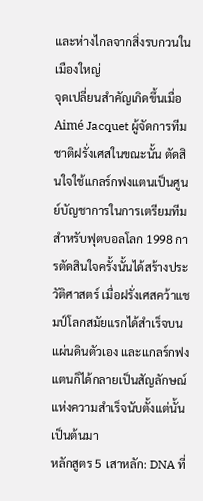และห่างไกลจากสิ่งรบกวนในเมืองใหญ่
จุดเปลี่ยนสำคัญเกิดขึ้นเมื่อ Aimé Jacquet ผู้จัดการทีมชาติฝรั่งเศสในขณะนั้น ตัดสินใจใช้แกลร์กฟงแตนเป็นศูนย์บัญชาการในการเตรียมทีมสำหรับฟุตบอลโลก 1998 การตัดสินใจครั้งนั้นได้สร้างประวัติศาสตร์ เมื่อฝรั่งเศสคว้าแชมป์โลกสมัยแรกได้สำเร็จบนแผ่นดินตัวเอง และแกลร์กฟงแตนก็ได้กลายเป็นสัญลักษณ์แห่งความสำเร็จนับตั้งแต่นั้นเป็นต้นมา
หลักสูตร 5 เสาหลัก: DNA ที่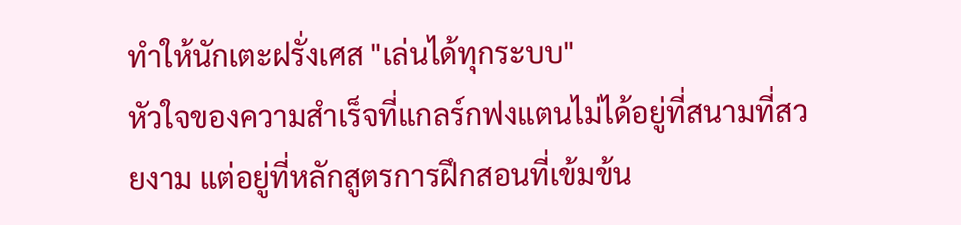ทำให้นักเตะฝรั่งเศส "เล่นได้ทุกระบบ"
หัวใจของความสำเร็จที่แกลร์กฟงแตนไม่ได้อยู่ที่สนามที่สวยงาม แต่อยู่ที่หลักสูตรการฝึกสอนที่เข้มข้น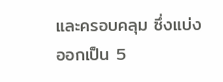และครอบคลุม ซึ่งแบ่งออกเป็น 5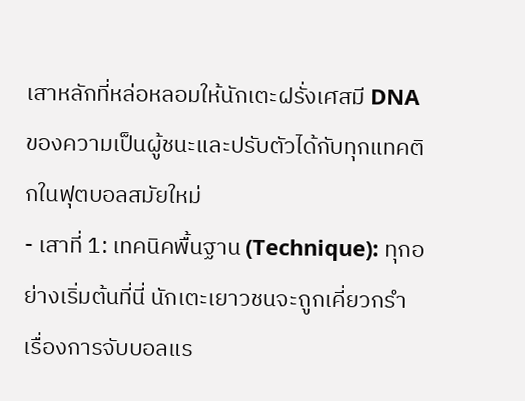เสาหลักที่หล่อหลอมให้นักเตะฝรั่งเศสมี DNA ของความเป็นผู้ชนะและปรับตัวได้กับทุกแทคติกในฟุตบอลสมัยใหม่
- เสาที่ 1: เทคนิคพื้นฐาน (Technique): ทุกอย่างเริ่มต้นที่นี่ นักเตะเยาวชนจะถูกเคี่ยวกรำเรื่องการจับบอลแร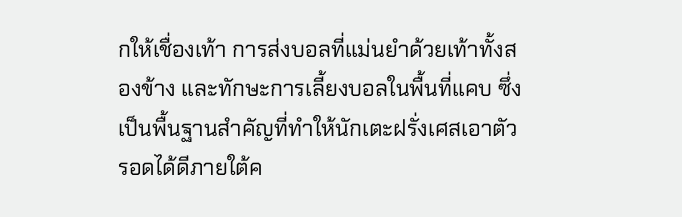กให้เชื่องเท้า การส่งบอลที่แม่นยำด้วยเท้าทั้งสองข้าง และทักษะการเลี้ยงบอลในพื้นที่แคบ ซึ่งเป็นพื้นฐานสำคัญที่ทำให้นักเตะฝรั่งเศสเอาตัวรอดได้ดีภายใต้ค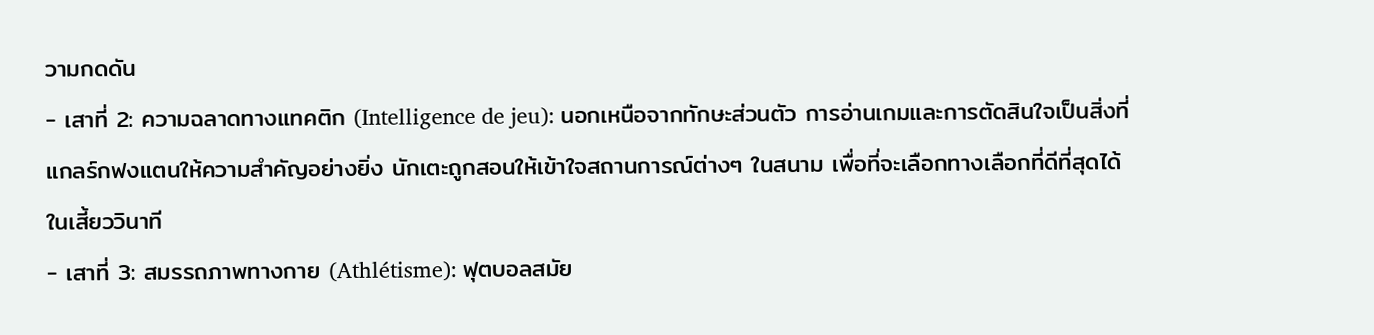วามกดดัน
- เสาที่ 2: ความฉลาดทางแทคติก (Intelligence de jeu): นอกเหนือจากทักษะส่วนตัว การอ่านเกมและการตัดสินใจเป็นสิ่งที่แกลร์กฟงแตนให้ความสำคัญอย่างยิ่ง นักเตะถูกสอนให้เข้าใจสถานการณ์ต่างๆ ในสนาม เพื่อที่จะเลือกทางเลือกที่ดีที่สุดได้ในเสี้ยววินาที
- เสาที่ 3: สมรรถภาพทางกาย (Athlétisme): ฟุตบอลสมัย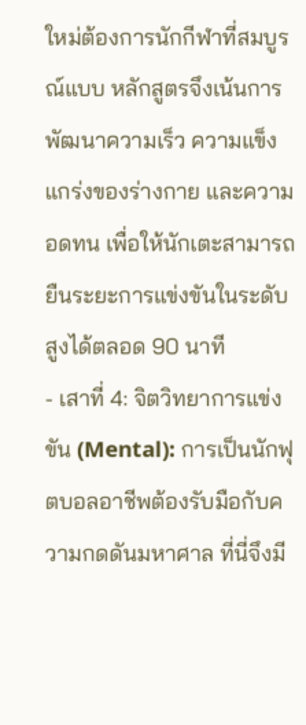ใหม่ต้องการนักกีฬาที่สมบูรณ์แบบ หลักสูตรจึงเน้นการพัฒนาความเร็ว ความแข็งแกร่งของร่างกาย และความอดทน เพื่อให้นักเตะสามารถยืนระยะการแข่งขันในระดับสูงได้ตลอด 90 นาที
- เสาที่ 4: จิตวิทยาการแข่งขัน (Mental): การเป็นนักฟุตบอลอาชีพต้องรับมือกับความกดดันมหาศาล ที่นี่จึงมี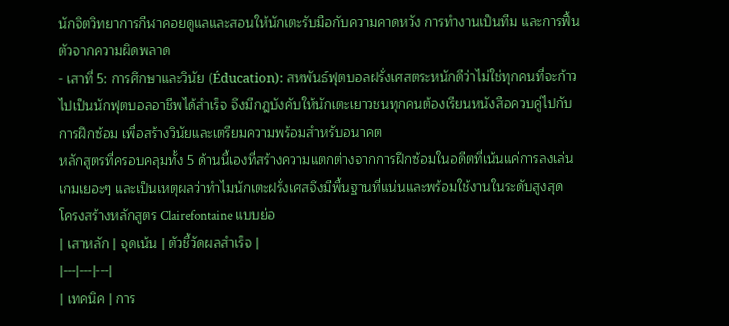นักจิตวิทยาการกีฬาคอยดูแลและสอนให้นักเตะรับมือกับความคาดหวัง การทำงานเป็นทีม และการฟื้นตัวจากความผิดพลาด
- เสาที่ 5: การศึกษาและวินัย (Éducation): สหพันธ์ฟุตบอลฝรั่งเศสตระหนักดีว่าไม่ใช่ทุกคนที่จะก้าวไปเป็นนักฟุตบอลอาชีพได้สำเร็จ จึงมีกฎบังคับให้นักเตะเยาวชนทุกคนต้องเรียนหนังสือควบคู่ไปกับการฝึกซ้อม เพื่อสร้างวินัยและเตรียมความพร้อมสำหรับอนาคต
หลักสูตรที่ครอบคลุมทั้ง 5 ด้านนี้เองที่สร้างความแตกต่างจากการฝึกซ้อมในอดีตที่เน้นแค่การลงเล่นเกมเยอะๆ และเป็นเหตุผลว่าทำไมนักเตะฝรั่งเศสจึงมีพื้นฐานที่แน่นและพร้อมใช้งานในระดับสูงสุด
โครงสร้างหลักสูตร Clairefontaine แบบย่อ
| เสาหลัก | จุดเน้น | ตัวชี้วัดผลสำเร็จ |
|---|---|---|
| เทคนิค | การ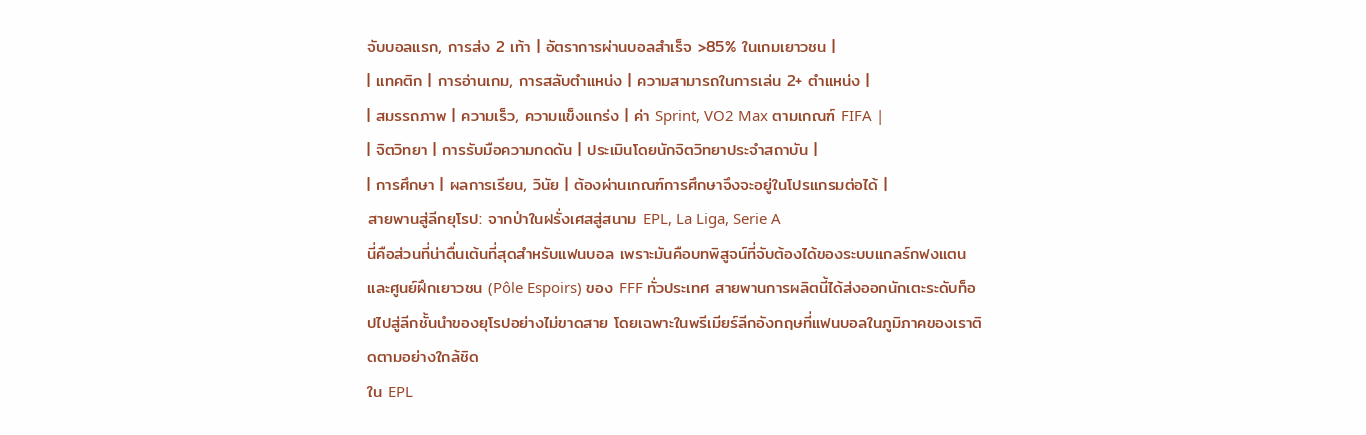จับบอลแรก, การส่ง 2 เท้า | อัตราการผ่านบอลสำเร็จ >85% ในเกมเยาวชน |
| แทคติก | การอ่านเกม, การสลับตำแหน่ง | ความสามารถในการเล่น 2+ ตำแหน่ง |
| สมรรถภาพ | ความเร็ว, ความแข็งแกร่ง | ค่า Sprint, VO2 Max ตามเกณฑ์ FIFA |
| จิตวิทยา | การรับมือความกดดัน | ประเมินโดยนักจิตวิทยาประจำสถาบัน |
| การศึกษา | ผลการเรียน, วินัย | ต้องผ่านเกณฑ์การศึกษาจึงจะอยู่ในโปรแกรมต่อได้ |
สายพานสู่ลีกยุโรป: จากป่าในฝรั่งเศสสู่สนาม EPL, La Liga, Serie A
นี่คือส่วนที่น่าตื่นเต้นที่สุดสำหรับแฟนบอล เพราะมันคือบทพิสูจน์ที่จับต้องได้ของระบบแกลร์กฟงแตนและศูนย์ฝึกเยาวชน (Pôle Espoirs) ของ FFF ทั่วประเทศ สายพานการผลิตนี้ได้ส่งออกนักเตะระดับท็อปไปสู่ลีกชั้นนำของยุโรปอย่างไม่ขาดสาย โดยเฉพาะในพรีเมียร์ลีกอังกฤษที่แฟนบอลในภูมิภาคของเราติดตามอย่างใกล้ชิด
ใน EPL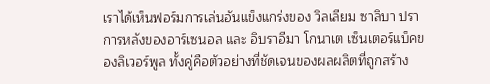เราได้เห็นฟอร์มการเล่นอันแข็งแกร่งของ วิลเลียม ซาลิบา ปราการหลังของอาร์เซนอล และ อิบราอีมา โกนาเต เซ็นเตอร์แบ็คของลิเวอร์พูล ทั้งคู่คือตัวอย่างที่ชัดเจนของผลผลิตที่ถูกสร้าง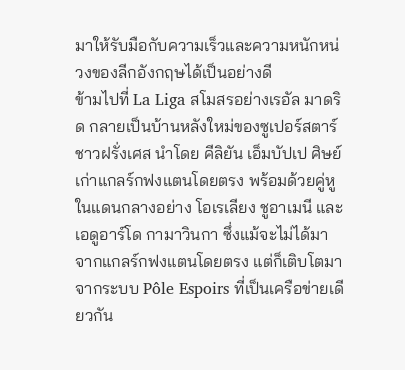มาให้รับมือกับความเร็วและความหนักหน่วงของลีกอังกฤษได้เป็นอย่างดี
ข้ามไปที่ La Liga สโมสรอย่างเรอัล มาดริด กลายเป็นบ้านหลังใหม่ของซูเปอร์สตาร์ชาวฝรั่งเศส นำโดย คีลิยัน เอ็มบัปเป ศิษย์เก่าแกลร์กฟงแตนโดยตรง พร้อมด้วยคู่หูในแดนกลางอย่าง โอเรเลียง ชูอาเมนี และ เอดูอาร์โด กามาวินกา ซึ่งแม้จะไม่ได้มาจากแกลร์กฟงแตนโดยตรง แต่ก็เติบโตมาจากระบบ Pôle Espoirs ที่เป็นเครือข่ายเดียวกัน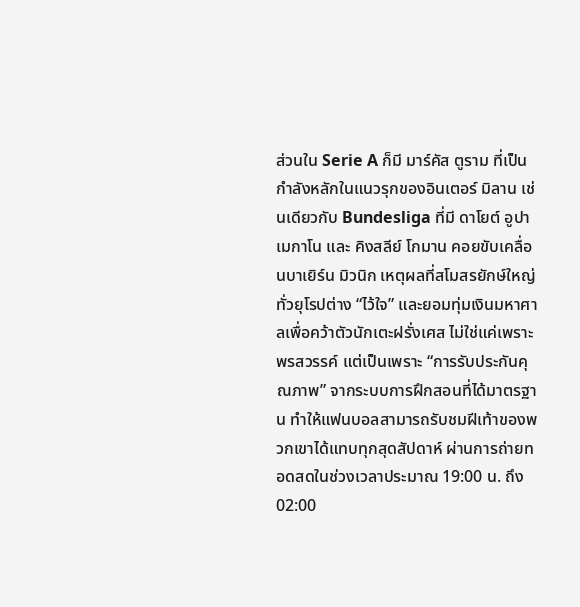ส่วนใน Serie A ก็มี มาร์คัส ตูราม ที่เป็นกำลังหลักในแนวรุกของอินเตอร์ มิลาน เช่นเดียวกับ Bundesliga ที่มี ดาโยต์ อูปาเมกาโน และ คิงสลีย์ โกมาน คอยขับเคลื่อนบาเยิร์น มิวนิก เหตุผลที่สโมสรยักษ์ใหญ่ทั่วยุโรปต่าง “ไว้ใจ” และยอมทุ่มเงินมหาศาลเพื่อคว้าตัวนักเตะฝรั่งเศส ไม่ใช่แค่เพราะพรสวรรค์ แต่เป็นเพราะ “การรับประกันคุณภาพ” จากระบบการฝึกสอนที่ได้มาตรฐาน ทำให้แฟนบอลสามารถรับชมฝีเท้าของพวกเขาได้แทบทุกสุดสัปดาห์ ผ่านการถ่ายทอดสดในช่วงเวลาประมาณ 19:00 น. ถึง 02:00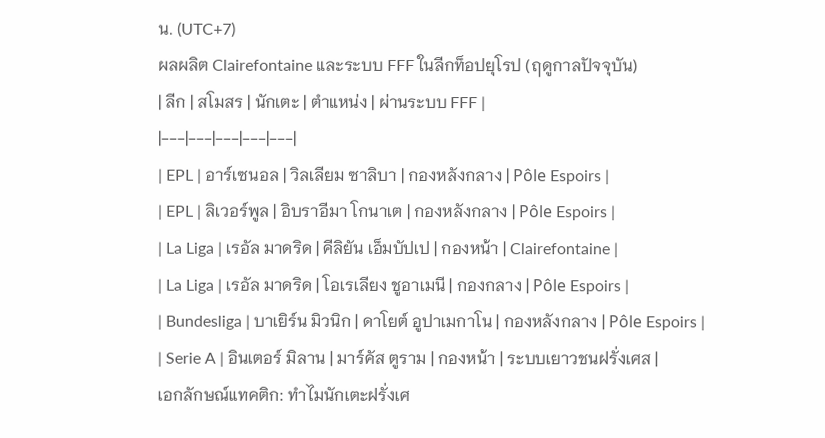น. (UTC+7)
ผลผลิต Clairefontaine และระบบ FFF ในลีกท็อปยุโรป (ฤดูกาลปัจจุบัน)
| ลีก | สโมสร | นักเตะ | ตำแหน่ง | ผ่านระบบ FFF |
|---|---|---|---|---|
| EPL | อาร์เซนอล | วิลเลียม ซาลิบา | กองหลังกลาง | Pôle Espoirs |
| EPL | ลิเวอร์พูล | อิบราอีมา โกนาเต | กองหลังกลาง | Pôle Espoirs |
| La Liga | เรอัล มาดริด | คีลิยัน เอ็มบัปเป | กองหน้า | Clairefontaine |
| La Liga | เรอัล มาดริด | โอเรเลียง ชูอาเมนี | กองกลาง | Pôle Espoirs |
| Bundesliga | บาเยิร์น มิวนิก | ดาโยต์ อูปาเมกาโน | กองหลังกลาง | Pôle Espoirs |
| Serie A | อินเตอร์ มิลาน | มาร์คัส ตูราม | กองหน้า | ระบบเยาวชนฝรั่งเศส |
เอกลักษณ์แทคติก: ทำไมนักเตะฝรั่งเศ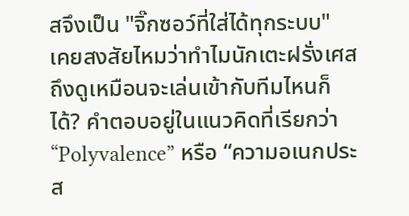สจึงเป็น "จิ๊กซอว์ที่ใส่ได้ทุกระบบ"
เคยสงสัยไหมว่าทำไมนักเตะฝรั่งเศสถึงดูเหมือนจะเล่นเข้ากับทีมไหนก็ได้? คำตอบอยู่ในแนวคิดที่เรียกว่า “Polyvalence” หรือ “ความอเนกประส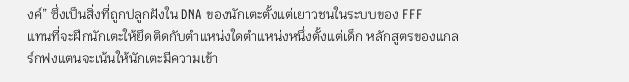งค์” ซึ่งเป็นสิ่งที่ถูกปลูกฝังใน DNA ของนักเตะตั้งแต่เยาวชนในระบบของ FFF
แทนที่จะฝึกนักเตะให้ยึดติดกับตำแหน่งใดตำแหน่งหนึ่งตั้งแต่เด็ก หลักสูตรของแกลร์กฟงแตนจะเน้นให้นักเตะมีความเข้า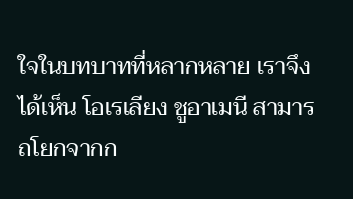ใจในบทบาทที่หลากหลาย เราจึงได้เห็น โอเรเลียง ชูอาเมนี สามารถโยกจากก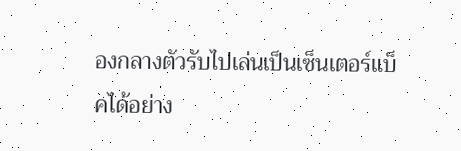องกลางตัวรับไปเล่นเป็นเซ็นเตอร์แบ็คได้อย่าง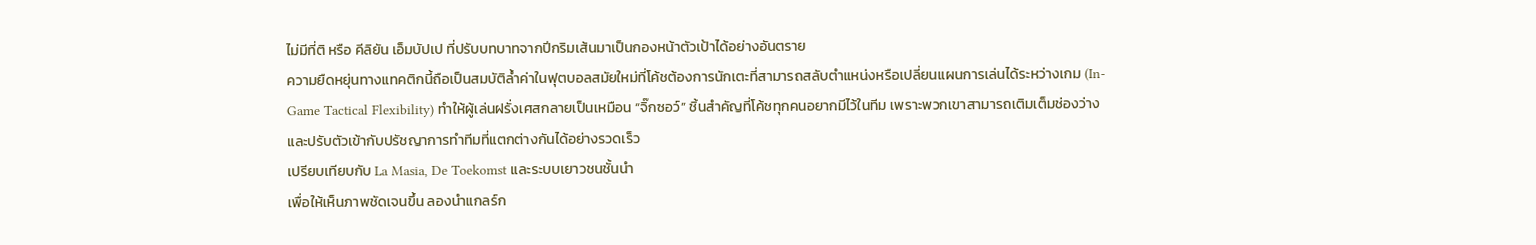ไม่มีที่ติ หรือ คีลิยัน เอ็มบัปเป ที่ปรับบทบาทจากปีกริมเส้นมาเป็นกองหน้าตัวเป้าได้อย่างอันตราย
ความยืดหยุ่นทางแทคติกนี้ถือเป็นสมบัติล้ำค่าในฟุตบอลสมัยใหม่ที่โค้ชต้องการนักเตะที่สามารถสลับตำแหน่งหรือเปลี่ยนแผนการเล่นได้ระหว่างเกม (In-Game Tactical Flexibility) ทำให้ผู้เล่นฝรั่งเศสกลายเป็นเหมือน “จิ๊กซอว์” ชิ้นสำคัญที่โค้ชทุกคนอยากมีไว้ในทีม เพราะพวกเขาสามารถเติมเต็มช่องว่างและปรับตัวเข้ากับปรัชญาการทำทีมที่แตกต่างกันได้อย่างรวดเร็ว
เปรียบเทียบกับ La Masia, De Toekomst และระบบเยาวชนชั้นนำ
เพื่อให้เห็นภาพชัดเจนขึ้น ลองนำแกลร์ก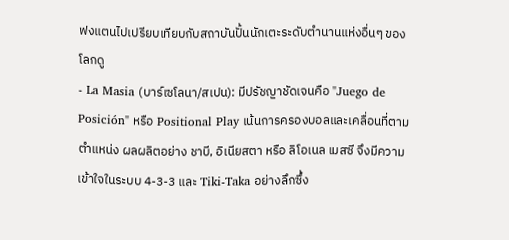ฟงแตนไปเปรียบเทียบกับสถาบันปั้นนักเตะระดับตำนานแห่งอื่นๆ ของโลกดู
- La Masia (บาร์เซโลนา/สเปน): มีปรัชญาชัดเจนคือ "Juego de Posición" หรือ Positional Play เน้นการครองบอลและเคลื่อนที่ตามตำแหน่ง ผลผลิตอย่าง ชาบี, อิเนียสตา หรือ ลิโอเนล เมสซี จึงมีความเข้าใจในระบบ 4-3-3 และ Tiki-Taka อย่างลึกซึ้ง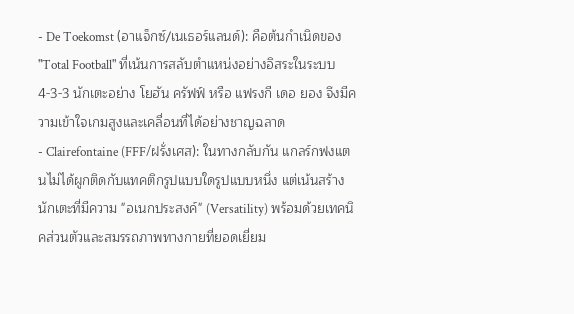- De Toekomst (อาแจ็กซ์/เนเธอร์แลนด์): คือต้นกำเนิดของ "Total Football" ที่เน้นการสลับตำแหน่งอย่างอิสระในระบบ 4-3-3 นักเตะอย่าง โยฮัน ครัฟฟ์ หรือ แฟรงกี เดอ ยอง จึงมีความเข้าใจเกมสูงและเคลื่อนที่ได้อย่างชาญฉลาด
- Clairefontaine (FFF/ฝรั่งเศส): ในทางกลับกัน แกลร์กฟงแตนไม่ได้ผูกติดกับแทคติกรูปแบบใดรูปแบบหนึ่ง แต่เน้นสร้างนักเตะที่มีความ "อเนกประสงค์" (Versatility) พร้อมด้วยเทคนิคส่วนตัวและสมรรถภาพทางกายที่ยอดเยี่ยม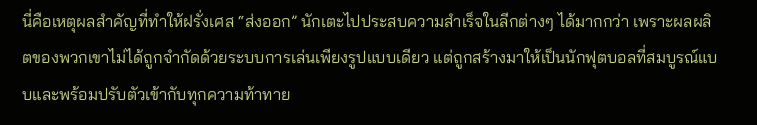นี่คือเหตุผลสำคัญที่ทำให้ฝรั่งเศส “ส่งออก” นักเตะไปประสบความสำเร็จในลีกต่างๆ ได้มากกว่า เพราะผลผลิตของพวกเขาไม่ได้ถูกจำกัดด้วยระบบการเล่นเพียงรูปแบบเดียว แต่ถูกสร้างมาให้เป็นนักฟุตบอลที่สมบูรณ์แบบและพร้อมปรับตัวเข้ากับทุกความท้าทาย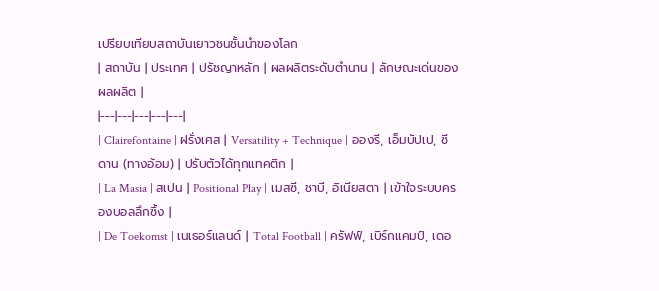เปรียบเทียบสถาบันเยาวชนชั้นนำของโลก
| สถาบัน | ประเทศ | ปรัชญาหลัก | ผลผลิตระดับตำนาน | ลักษณะเด่นของผลผลิต |
|---|---|---|---|---|
| Clairefontaine | ฝรั่งเศส | Versatility + Technique | อองรี, เอ็มบัปเป, ซีดาน (ทางอ้อม) | ปรับตัวได้ทุกแทคติก |
| La Masia | สเปน | Positional Play | เมสซี, ชาบี, อิเนียสตา | เข้าใจระบบครองบอลลึกซึ้ง |
| De Toekomst | เนเธอร์แลนด์ | Total Football | ครัฟฟ์, เบิร์กแคมป์, เดอ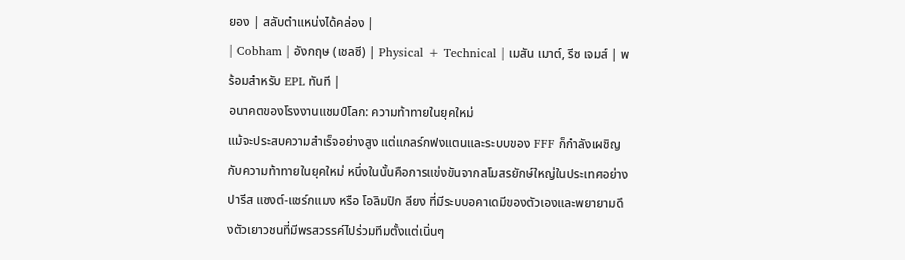ยอง | สลับตำแหน่งได้คล่อง |
| Cobham | อังกฤษ (เชลซี) | Physical + Technical | เมสัน เมาต์, รีซ เจมส์ | พร้อมสำหรับ EPL ทันที |
อนาคตของโรงงานแชมป์โลก: ความท้าทายในยุคใหม่
แม้จะประสบความสำเร็จอย่างสูง แต่แกลร์กฟงแตนและระบบของ FFF ก็กำลังเผชิญกับความท้าทายในยุคใหม่ หนึ่งในนั้นคือการแข่งขันจากสโมสรยักษ์ใหญ่ในประเทศอย่าง ปารีส แซงต์-แชร์กแมง หรือ โอลิมปิก ลียง ที่มีระบบอคาเดมีของตัวเองและพยายามดึงตัวเยาวชนที่มีพรสวรรค์ไปร่วมทีมตั้งแต่เนิ่นๆ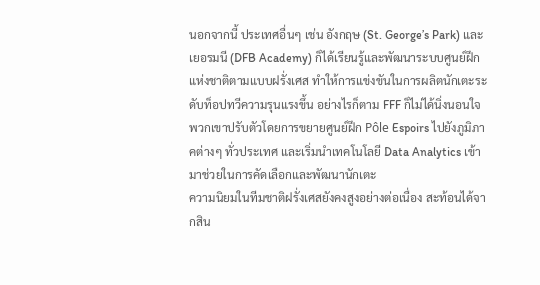นอกจากนี้ ประเทศอื่นๆ เช่น อังกฤษ (St. George’s Park) และเยอรมนี (DFB Academy) ก็ได้เรียนรู้และพัฒนาระบบศูนย์ฝึกแห่งชาติตามแบบฝรั่งเศส ทำให้การแข่งขันในการผลิตนักเตะระดับท็อปทวีความรุนแรงขึ้น อย่างไรก็ตาม FFF ก็ไม่ได้นิ่งนอนใจ พวกเขาปรับตัวโดยการขยายศูนย์ฝึก Pôle Espoirs ไปยังภูมิภาคต่างๆ ทั่วประเทศ และเริ่มนำเทคโนโลยี Data Analytics เข้ามาช่วยในการคัดเลือกและพัฒนานักเตะ
ความนิยมในทีมชาติฝรั่งเศสยังคงสูงอย่างต่อเนื่อง สะท้อนได้จากสิน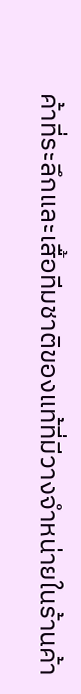ค้าที่ระลึกและเสื้อทีมชาติของแท้ที่มีวางจำหน่ายในร้านค้า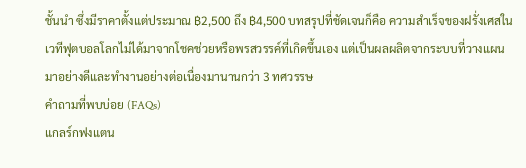ชั้นนำ ซึ่งมีราคาตั้งแต่ประมาณ ฿2,500 ถึง ฿4,500 บทสรุปที่ชัดเจนก็คือ ความสำเร็จของฝรั่งเศสในเวทีฟุตบอลโลกไม่ได้มาจากโชคช่วยหรือพรสวรรค์ที่เกิดขึ้นเอง แต่เป็นผลผลิตจากระบบที่วางแผนมาอย่างดีและทำงานอย่างต่อเนื่องมานานกว่า 3 ทศวรรษ
คำถามที่พบบ่อย (FAQs)
แกลร์กฟงแตน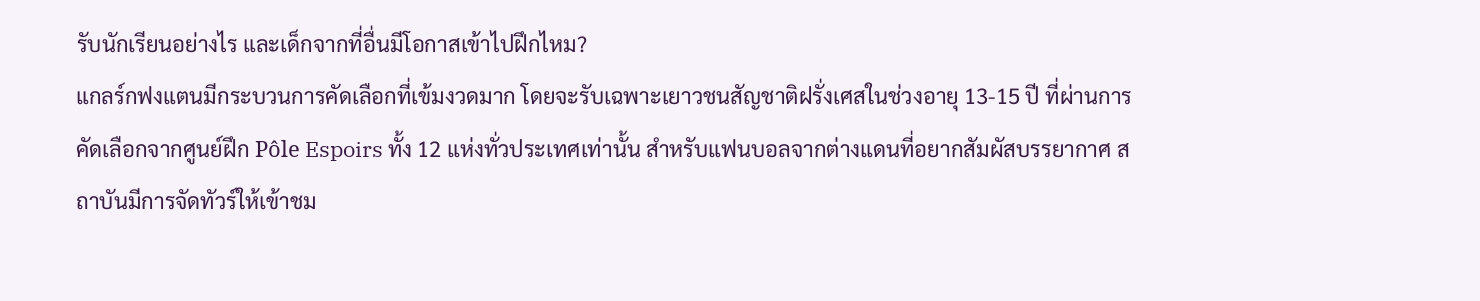รับนักเรียนอย่างไร และเด็กจากที่อื่นมีโอกาสเข้าไปฝึกไหม?
แกลร์กฟงแตนมีกระบวนการคัดเลือกที่เข้มงวดมาก โดยจะรับเฉพาะเยาวชนสัญชาติฝรั่งเศสในช่วงอายุ 13-15 ปี ที่ผ่านการคัดเลือกจากศูนย์ฝึก Pôle Espoirs ทั้ง 12 แห่งทั่วประเทศเท่านั้น สำหรับแฟนบอลจากต่างแดนที่อยากสัมผัสบรรยากาศ สถาบันมีการจัดทัวร์ให้เข้าชม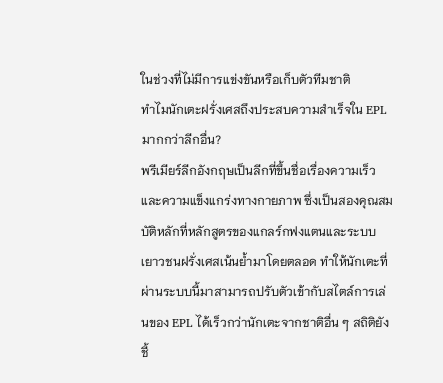ในช่วงที่ไม่มีการแข่งขันหรือเก็บตัวทีมชาติ
ทำไมนักเตะฝรั่งเศสถึงประสบความสำเร็จใน EPL มากกว่าลีกอื่น?
พรีเมียร์ลีกอังกฤษเป็นลีกที่ขึ้นชื่อเรื่องความเร็วและความแข็งแกร่งทางกายภาพ ซึ่งเป็นสองคุณสมบัติหลักที่หลักสูตรของแกลร์กฟงแตนและระบบเยาวชนฝรั่งเศสเน้นย้ำมาโดยตลอด ทำให้นักเตะที่ผ่านระบบนี้มาสามารถปรับตัวเข้ากับสไตล์การเล่นของ EPL ได้เร็วกว่านักเตะจากชาติอื่น ๆ สถิติยังชี้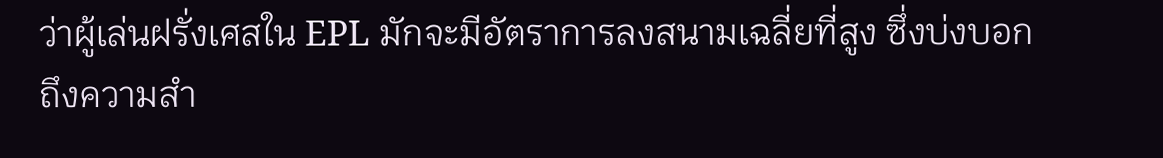ว่าผู้เล่นฝรั่งเศสใน EPL มักจะมีอัตราการลงสนามเฉลี่ยที่สูง ซึ่งบ่งบอกถึงความสำ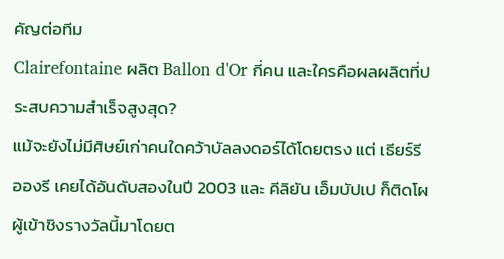คัญต่อทีม
Clairefontaine ผลิต Ballon d'Or กี่คน และใครคือผลผลิตที่ประสบความสำเร็จสูงสุด?
แม้จะยังไม่มีศิษย์เก่าคนใดคว้าบัลลงดอร์ได้โดยตรง แต่ เธียร์รี อองรี เคยได้อันดับสองในปี 2003 และ คีลิยัน เอ็มบัปเป ก็ติดโผผู้เข้าชิงรางวัลนี้มาโดยต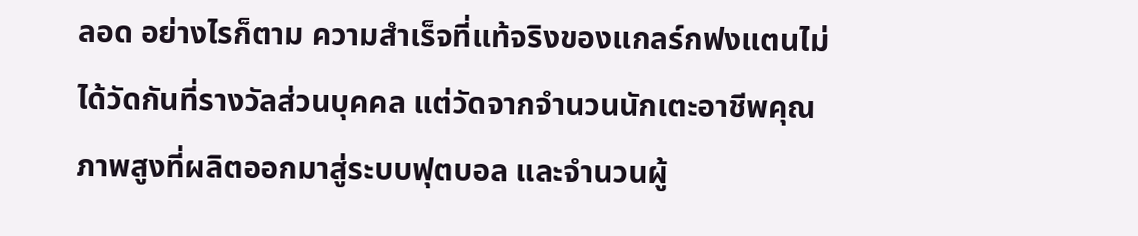ลอด อย่างไรก็ตาม ความสำเร็จที่แท้จริงของแกลร์กฟงแตนไม่ได้วัดกันที่รางวัลส่วนบุคคล แต่วัดจากจำนวนนักเตะอาชีพคุณภาพสูงที่ผลิตออกมาสู่ระบบฟุตบอล และจำนวนผู้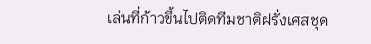เล่นที่ก้าวขึ้นไปติดทีมชาติฝรั่งเศสชุด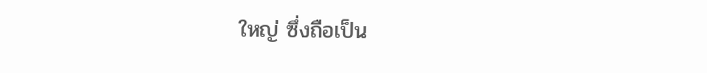ใหญ่ ซึ่งถือเป็น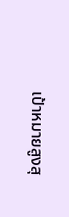เป้าหมายสูงสุ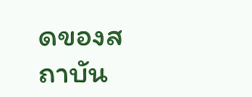ดของสถาบัน